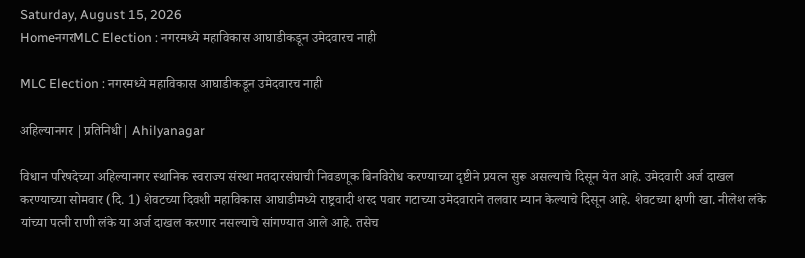Saturday, August 15, 2026
HomeनगरMLC Election : नगरमध्ये महाविकास आघाडीकडून उमेदवारच नाही

MLC Election : नगरमध्ये महाविकास आघाडीकडून उमेदवारच नाही

अहिल्यानगर |प्रतिनिधी| Ahilyanagar

विधान परिषदेच्या अहिल्यानगर स्थानिक स्वराज्य संस्था मतदारसंघाची निवडणूक बिनविरोध करण्याच्या दृष्टीने प्रयत्न सुरू असल्याचे दिसून येत आहे. उमेदवारी अर्ज दाखल करण्याच्या सोमवार (दि. 1) शेवटच्या दिवशी महाविकास आघाडीमध्ये राष्ट्रवादी शरद पवार गटाच्या उमेदवाराने तलवार म्यान केल्याचे दिसून आहे. शेवटच्या क्षणी खा. नीलेश लंके यांच्या पत्नी राणी लंके या अर्ज दाखल करणार नसल्याचे सांगण्यात आले आहे. तसेच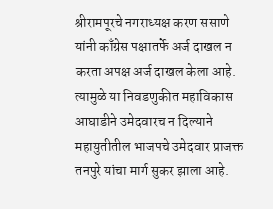श्रीरामपूरचे नगराध्यक्ष करण ससाणे यांनी काँग्रेस पक्षातर्फे अर्ज दाखल न करता अपक्ष अर्ज दाखल केला आहे. त्यामुळे या निवडणुकीत महाविकास आघाडीने उमेदवारच न दिल्याने महायुतीतील भाजपचे उमेदवार प्राजक्त तनपुरे यांचा मार्ग सुकर झाला आहे.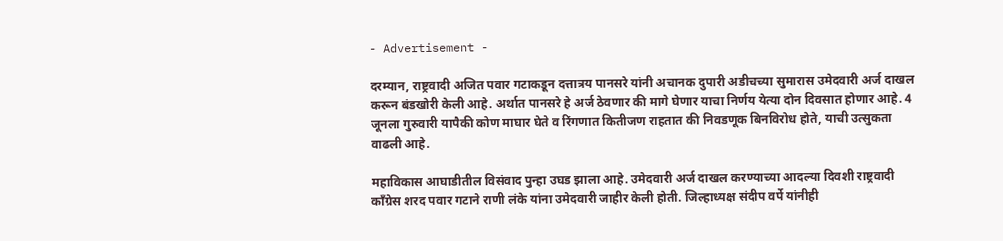- Advertisement -

दरम्यान, राष्ट्रवादी अजित पवार गटाकडून दत्तात्रय पानसरे यांनी अचानक दुपारी अडीचच्या सुमारास उमेदवारी अर्ज दाखल करून बंडखोरी केली आहे. अर्थात पानसरे हे अर्ज ठेवणार की मागे घेणार याचा निर्णय येत्या दोन दिवसात होणार आहे. 4 जूनला गुरुवारी यापैकी कोण माघार घेते व रिंगणात कितीजण राहतात की निवडणूक बिनविरोध होते, याची उत्सुकता वाढली आहे.

महाविकास आघाडीतील विसंवाद पुन्हा उघड झाला आहे. उमेदवारी अर्ज दाखल करण्याच्या आदल्या दिवशी राष्ट्रवादी काँग्रेस शरद पवार गटाने राणी लंके यांना उमेदवारी जाहीर केली होती. जिल्हाध्यक्ष संदीप वर्पे यांनीही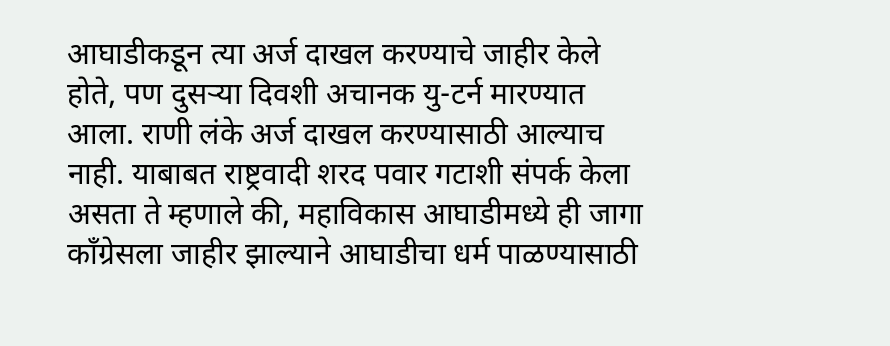आघाडीकडून त्या अर्ज दाखल करण्याचे जाहीर केले होते, पण दुसर्‍या दिवशी अचानक यु-टर्न मारण्यात आला. राणी लंके अर्ज दाखल करण्यासाठी आल्याच नाही. याबाबत राष्ट्रवादी शरद पवार गटाशी संपर्क केला असता ते म्हणाले की, महाविकास आघाडीमध्ये ही जागा काँग्रेसला जाहीर झाल्याने आघाडीचा धर्म पाळण्यासाठी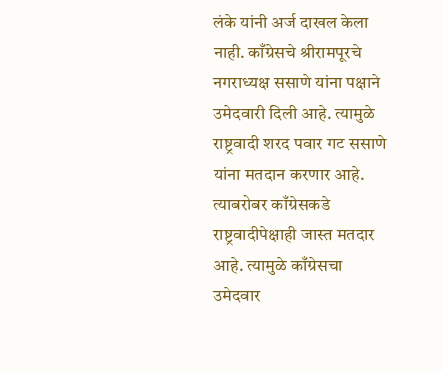लंके यांनी अर्ज दाखल केला नाही. काँग्रेसचे श्रीरामपूरचे नगराध्यक्ष ससाणे यांना पक्षाने उमेदवारी दिली आहे. त्यामुळे राष्ट्रवादी शरद पवार गट ससाणे यांना मतदान करणार आहे. त्याबरोबर काँग्रेसकडे राष्ट्रवादीपेक्षाही जास्त मतदार आहे. त्यामुळे काँग्रेसचा उमेदवार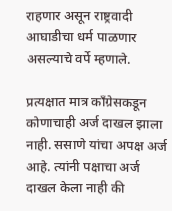राहणार असून राष्ट्रवादी आघाडीचा धर्म पाळणार असल्याचे वर्पे म्हणाले.

प्रत्यक्षात मात्र काँग्रेसकडून कोणाचाही अर्ज दाखल झाला नाही. ससाणे यांचा अपक्ष अर्ज आहे. त्यांनी पक्षाचा अर्ज दाखल केला नाही की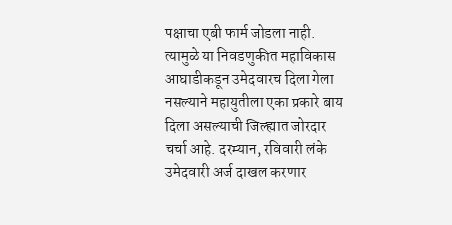पक्षाचा एबी फार्म जोडला नाही. त्यामुळे या निवडणुकीत महाविकास आघाडीकडून उमेदवारच दिला गेला नसल्याने महायुतीला एका प्रकारे बाय दिला असल्याची जिल्ह्यात जोरदार चर्चा आहे. दरम्यान, रविवारी लंके उमेदवारी अर्ज दाखल करणार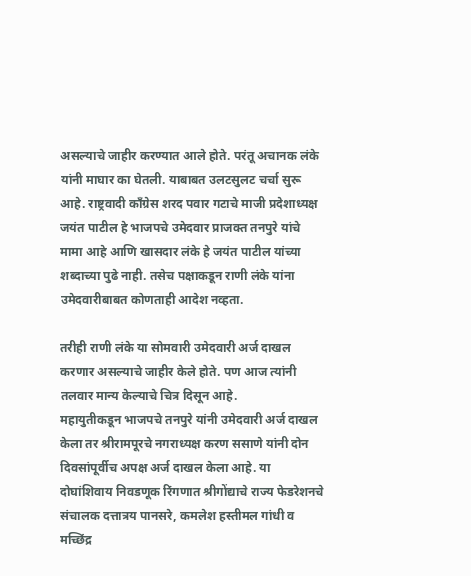असल्याचे जाहीर करण्यात आले होते. परंतू अचानक लंके यांनी माघार का घेतली. याबाबत उलटसुलट चर्चा सुरू आहे. राष्ट्रवादी काँग्रेस शरद पवार गटाचे माजी प्रदेशाध्यक्ष जयंत पाटील हे भाजपचे उमेदवार प्राजक्त तनपुरे यांचे मामा आहे आणि खासदार लंके हे जयंत पाटील यांच्या शब्दाच्या पुढे नाही. तसेच पक्षाकडून राणी लंके यांना उमेदवारीबाबत कोणताही आदेश नव्हता.

तरीही राणी लंके या सोमवारी उमेदवारी अर्ज दाखल करणार असल्याचे जाहीर केले होते. पण आज त्यांनी तलवार मान्य केल्याचे चित्र दिसून आहे.
महायुतीकडून भाजपचे तनपुरे यांनी उमेदवारी अर्ज दाखल केला तर श्रीरामपूरचे नगराध्यक्ष करण ससाणे यांनी दोन दिवसांपूर्वीच अपक्ष अर्ज दाखल केला आहे. या दोघांशिवाय निवडणूक रिंगणात श्रीगोंद्याचे राज्य फेडरेशनचे संचालक दत्तात्रय पानसरे, कमलेश हस्तीमल गांधी व मच्छिंद्र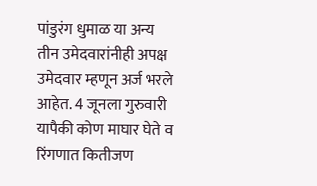पांडुरंग धुमाळ या अन्य तीन उमेदवारांनीही अपक्ष उमेदवार म्हणून अर्ज भरले आहेत. 4 जूनला गुरुवारी यापैकी कोण माघार घेते व रिंगणात कितीजण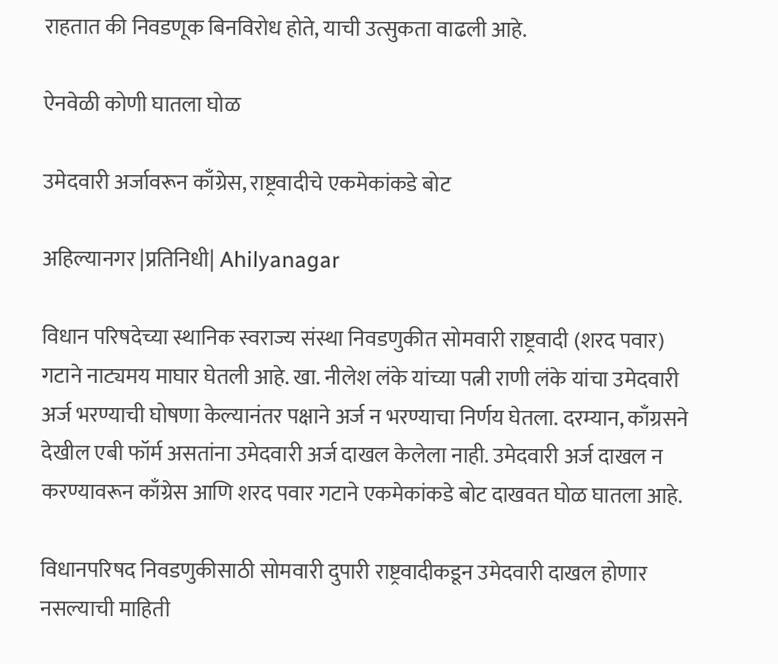राहतात की निवडणूक बिनविरोध होते, याची उत्सुकता वाढली आहे.

ऐनवेळी कोणी घातला घोळ

उमेदवारी अर्जावरून काँग्रेस, राष्ट्रवादीचे एकमेकांकडे बोट

अहिल्यानगर |प्रतिनिधी| Ahilyanagar

विधान परिषदेच्या स्थानिक स्वराज्य संस्था निवडणुकीत सोमवारी राष्ट्रवादी (शरद पवार) गटाने नाट्यमय माघार घेतली आहे. खा. नीलेश लंके यांच्या पत्नी राणी लंके यांचा उमेदवारी अर्ज भरण्याची घोषणा केल्यानंतर पक्षाने अर्ज न भरण्याचा निर्णय घेतला. दरम्यान, काँग्रसने देखील एबी फॉर्म असतांना उमेदवारी अर्ज दाखल केलेला नाही. उमेदवारी अर्ज दाखल न करण्यावरून काँग्रेस आणि शरद पवार गटाने एकमेकांकडे बोट दाखवत घोळ घातला आहे.

विधानपरिषद निवडणुकीसाठी सोमवारी दुपारी राष्ट्रवादीकडून उमेदवारी दाखल होणार नसल्याची माहिती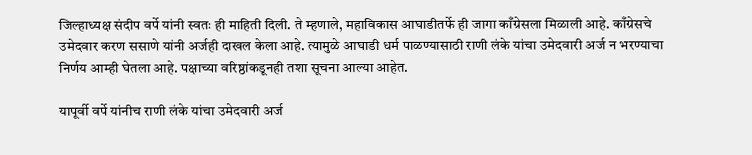जिल्हाध्यक्ष संदीप वर्पे यांनी स्वतः ही माहिती दिली. ते म्हणाले, महाविकास आघाडीतर्फे ही जागा काँग्रेसला मिळाली आहे. काँग्रेसचे उमेदवार करण ससाणे यांनी अर्जही दाखल केला आहे. त्यामुळे आघाडी धर्म पाळण्यासाठी राणी लंके यांचा उमेदवारी अर्ज न भरण्याचा निर्णय आम्ही घेतला आहे. पक्षाच्या वरिष्ठांकडूनही तशा सूचना आल्या आहेत.

यापूर्वी वर्पे यांनीच राणी लंके यांचा उमेदवारी अर्ज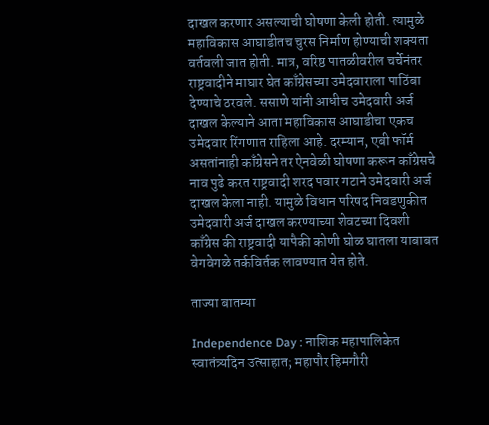दाखल करणार असल्याची घोषणा केली होती. त्यामुळे महाविकास आघाडीतच चुरस निर्माण होण्याची शक्यता वर्तवली जात होती. मात्र, वरिष्ठ पातळीवरील चर्चेनंतर राष्ट्रवादीने माघार घेत काँग्रेसच्या उमेदवाराला पाठिंबा देण्याचे ठरवले. ससाणे यांनी आधीच उमेदवारी अर्ज दाखल केल्याने आता महाविकास आघाडीचा एकच उमेदवार रिंगणात राहिला आहे. दरम्यान, एबी फॉर्म असतांनाही काँग्रेसने तर ऐनवेळी घोषणा करून काँग्रेसचे नाव पुढे करत राष्ट्रवादी शरद पवार गटाने उमेदवारी अर्ज दाखल केला नाही. यामुळे विधान परिषद निवडणुकीत उमेदवारी अर्ज दाखल करण्याच्या शेवटच्या दिवशी काँग्रेस की राष्ट्रवादी यापैकी कोणी घोळ घातला याबाबत वेगवेगळे तर्कविर्तक लावण्यात येत होते.

ताज्या बातम्या

Independence Day : नाशिक महापालिकेत स्वातंत्र्यदिन उत्साहात; महापौर हिमगौरी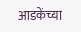आडकेंच्या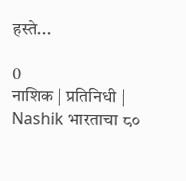हस्ते...

0
नाशिक | प्रतिनिधी | Nashik भारताचा ८०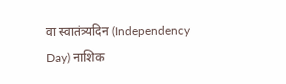वा स्वातंत्र्यदिन (Independency Day) नाशिक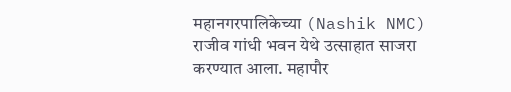महानगरपालिकेच्या (Nashik NMC) राजीव गांधी भवन येथे उत्साहात साजरा करण्यात आला. महापौर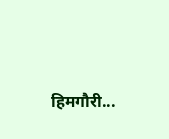हिमगौरी...